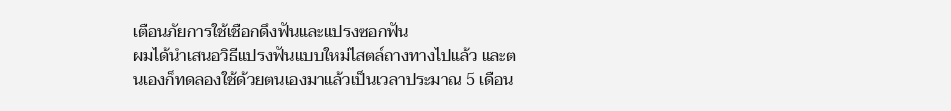เตือนภัยการใช้เชือกดึงฟันและแปรงซอกฟัน
ผมได้นำเสนอวิธีแปรงฟันแบบใหม่ไสตล์ถางทางไปแล้ว และตนเองก็ทดลองใช้ด้วยตนเองมาแล้วเป็นเวลาประมาณ 5 เดือน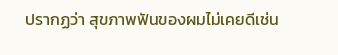ปรากฏว่า สุขภาพฟันของผมไม่เคยดีเช่น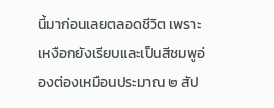นี้มาก่อนเลยตลอดชีวิต เพราะเหงือกยังเรียบและเป็นสีชมพูอ่องต่องเหมือนประมาณ ๒ สัป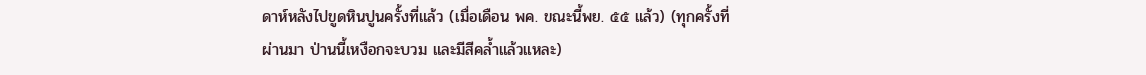ดาห์หลังไปขูดหินปูนครั้งที่แล้ว (เมื่อเดือน พค. ขณะนี้พย. ๕๕ แล้ว) (ทุกครั้งที่ผ่านมา ป่านนี้เหงือกจะบวม และมีสีคล้ำแล้วแหละ)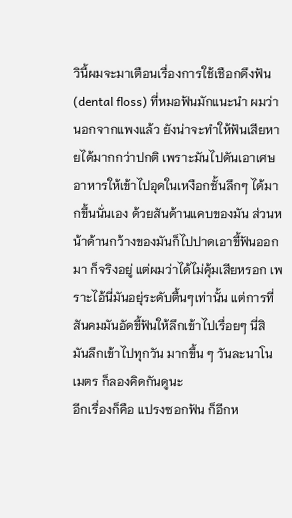วินี้ผมจะมาเตือนเรื่องการใช้เชือกดึงฟัน (dental floss) ที่หมอฟันมักแนะนำ ผมว่านอกจากแพงแล้ว ยังน่าจะทำให้ฟันเสียหายได้มากกว่าปกติ เพราะมันไปดันเอาเศษอาหารให้เข้าไปอุดในเหงือกชั้นลึกๆ ได้มากขึ้นนั่นเอง ด้วยสันด้านแคบของมัน ส่วนหน้าด้านกว้างของมันก็ไปปาดเอาขี้ฟันออกมา ก็จริงอยู่ แต่ผมว่าได้ไม่คุ้มเสียหรอก เพราะไอ้นี่มันอยุ่ระดับตื้นๆเท่านั้น แต่การที่สันคมมันอัดขี้ฟันให้ลึกเข้าไปเรื่อยๆ นี่สิ มันลึกเข้าไปทุกวัน มากขึ้น ๆ วันละนาโนเมตร ก็ลองคิดกันดูนะ
อีกเรื่องก็คือ แปรงซอกฟัน ก็อีกห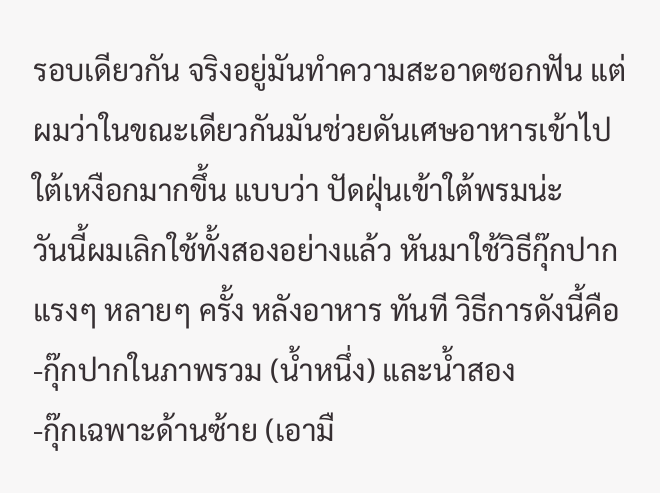รอบเดียวกัน จริงอยู่มันทำความสะอาดซอกฟัน แต่ผมว่าในขณะเดียวกันมันช่วยดันเศษอาหารเข้าไปใต้เหงือกมากขึ้น แบบว่า ปัดฝุ่นเข้าใต้พรมน่ะ
วันนี้ผมเลิกใช้ทั้งสองอย่างแล้ว หันมาใช้วิธีกุ๊กปากแรงๆ หลายๆ ครั้ง หลังอาหาร ทันที วิธีการดังนี้คือ
-กุ๊กปากในภาพรวม (น้ำหนึ่ง) และน้ำสอง
-กุ๊กเฉพาะด้านซ้าย (เอามื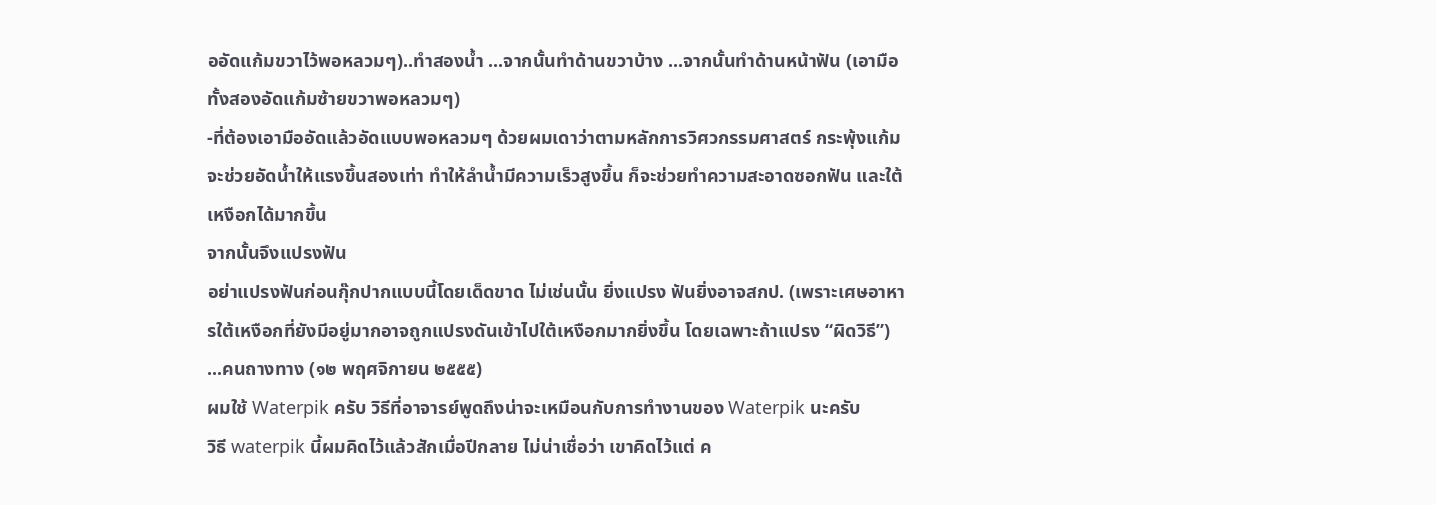ออัดแก้มขวาไว้พอหลวมๆ)..ทำสองน้ำ ...จากนั้นทำด้านขวาบ้าง ...จากนั้นทำด้านหน้าฟัน (เอามือทั้งสองอัดแก้มซ้ายขวาพอหลวมๆ)
-ที่ต้องเอามืออัดแล้วอัดแบบพอหลวมๆ ด้วยผมเดาว่าตามหลักการวิศวกรรมศาสตร์ กระพุ้งแก้มจะช่วยอัดน้ำให้แรงขึ้นสองเท่า ทำให้ลำน้ำมีความเร็วสูงขึ้น ก็จะช่วยทำความสะอาดซอกฟัน และใต้เหงือกได้มากขึ้น
จากนั้นจึงแปรงฟัน
อย่าแปรงฟันก่อนกุ๊กปากแบบนี้โดยเด็ดขาด ไม่เช่นนั้น ยิ่งแปรง ฟันยิ่งอาจสกป. (เพราะเศษอาหารใต้เหงือกที่ยังมีอยู่มากอาจถูกแปรงดันเข้าไปใต้เหงือกมากยิ่งขึ้น โดยเฉพาะถ้าแปรง “ผิดวิธี”)
...คนถางทาง (๑๒ พฤศจิกายน ๒๕๕๕)
ผมใช้ Waterpik ครับ วิธีที่อาจารย์พูดถึงน่าจะเหมือนกับการทำงานของ Waterpik นะครับ
วิธี waterpik นี้ผมคิดไว้แล้วสักเมื่อปีกลาย ไม่น่าเชื่อว่า เขาคิดไว้แต่ ค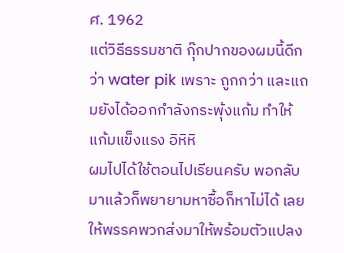ศ. 1962
แต่วิธีธรรมชาติ กุ๊กปากของผมนี้ดีกว่า water pik เพราะ ถูกกว่า และแถมยังได้ออกกำลังกระพุ้งแก้ม ทำให้แก้มแข็งแรง อิหิหิ
ผมไปได้ใช้ตอนไปเรียนครับ พอกลับมาแล้วก็พยายามหาซื้อก็หาไม่ได้ เลยให้พรรคพวกส่งมาให้พร้อมตัวแปลง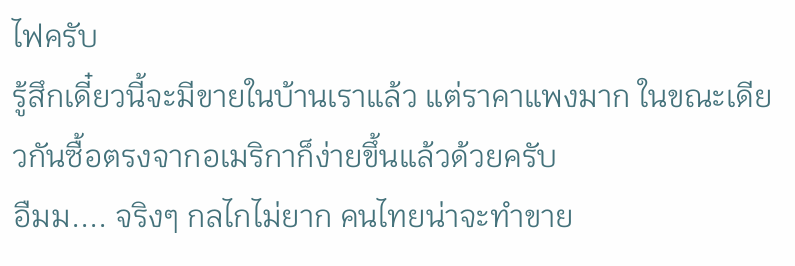ไฟครับ
รู้สึกเดี๋ยวนี้จะมีขายในบ้านเราแล้ว แต่ราคาแพงมาก ในขณะเดียวกันซื้อตรงจากอเมริกาก็ง่ายขึ้นแล้วด้วยครับ
อืมม.... จริงๆ กลไกไม่ยาก คนไทยน่าจะทำขาย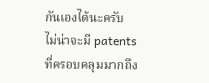กันเองได้นะครับ ไม่น่าจะมี patents ที่ครอบคลุมมากถึง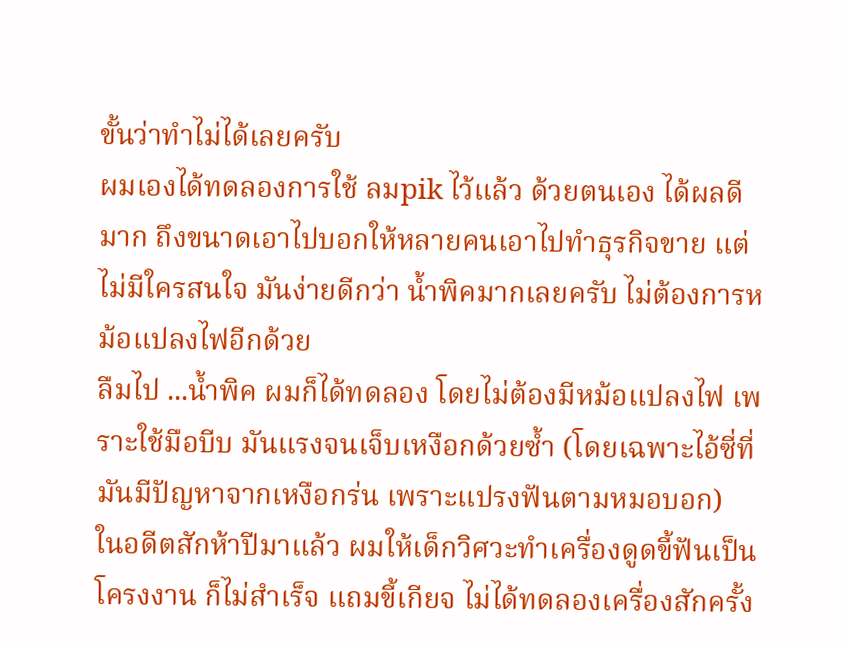ขั้นว่าทำไม่ได้เลยครับ
ผมเองได้ทดลองการใช้ ลมpik ไว้แล้ว ด้วยตนเอง ได้ผลดีมาก ถึงขนาดเอาไปบอกให้หลายคนเอาไปทำธุรกิจขาย แต่ไม่มีใครสนใจ มันง่ายดีกว่า น้ำพิคมากเลยครับ ไม่ต้องการหม้อแปลงไฟอีกด้วย
ลืมไป ...น้ำพิค ผมก็ได้ทดลอง โดยไม่ต้องมีหม้อแปลงไฟ เพราะใช้มือบีบ มันแรงจนเจ็บเหงือกด้วยซ้ำ (โดยเฉพาะไอ้ซี่ที่มันมีปัญหาจากเหงือกร่น เพราะแปรงฟันตามหมอบอก)
ในอดีตสักห้าปีมาแล้ว ผมให้เด็กวิศวะทำเครื่องดูดขี้ฟันเป็นโครงงาน ก็ไม่สำเร็จ แถมขี้เกียจ ไม่ได้ทดลองเครื่องสักครั้ง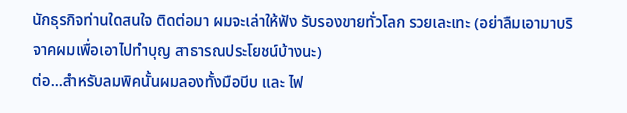นักธุรกิจท่านใดสนใจ ติดต่อมา ผมจะเล่าให้ฟัง รับรองขายทั่วโลก รวยเละเทะ (อย่าลืมเอามาบริจาคผมเพื่อเอาไปทำบุญ สาธารณประโยชน์บ้างนะ)
ต่อ...สำหรับลมพิคนั้นผมลองทั้งมือบีบ และ ไฟ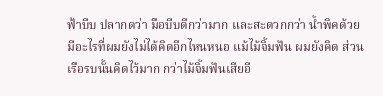ฟ้าบีบ ปลากดว่า มือบีบดีกว่ามาก และสะดวกกว่า น้ำพิคด้วย
มีอะไรที่ผมยังไม่ได้คิดอีกไหนหนอ แม้ไม้จิ้มฟัน ผมยังคิด ส่วนเรือรบนั้นคิดไว้มาก กว่าไม้จิ้มฟันเสียอี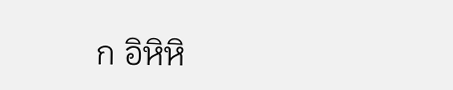ก อิหิหิ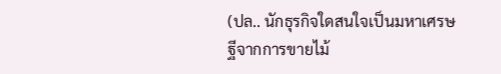(ปล.. นักธุรกิจใดสนใจเป็นมหาเศรษฐีจากการขายไม้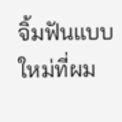จิ้มฟันแบบใหม่ที่ผม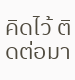คิดไว้ ติดต่อมา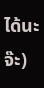ได้นะจ๊ะ)